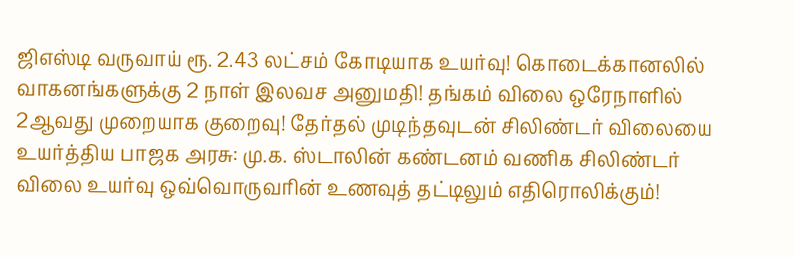ஜிஎஸ்டி வருவாய் ரூ. 2.43 லட்சம் கோடியாக உயர்வு! கொடைக்கானலில் வாகனங்களுக்கு 2 நாள் இலவச அனுமதி! தங்கம் விலை ஒரேநாளில் 2ஆவது முறையாக குறைவு! தேர்தல் முடிந்தவுடன் சிலிண்டர் விலையை உயர்த்திய பாஜக அரசு: மு.க. ஸ்டாலின் கண்டனம் வணிக சிலிண்டர் விலை உயர்வு ஒவ்வொருவரின் உணவுத் தட்டிலும் எதிரொலிக்கும்!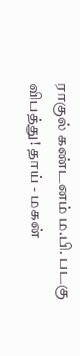ராகுல் கண்டனம் ம.பி. படகு விபத்து! தாய் - மகன்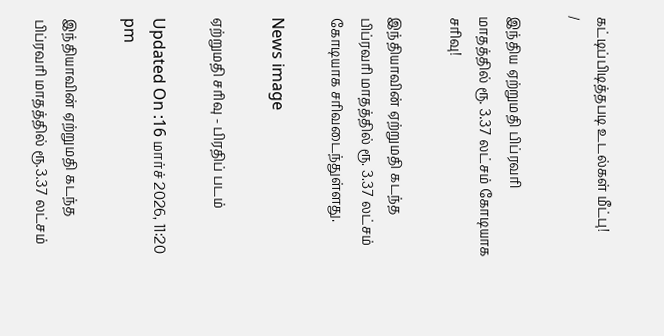கட்டிப்பிடித்தபடி உடல்கள் மீட்பு!
/

இந்திய ஏற்றுமதி பிப்ரவரி மாதத்தில் ரூ. 3.37 லட்சம் கோடியாக சரிவு!

இந்தியாவின் ஏற்றுமதி கடந்த பிப்ரவரி மாதத்தில் ரூ. 3.37 லட்சம் கோடியாக சரிவடைந்துள்ளது.

News image

ஏற்றுமதி சரிவு - பிரதிப் படம்

Updated On :16 மார்ச் 2026, 11:20 pm

இந்தியாவின் ஏற்றுமதி கடந்த பிப்ரவரி மாதத்தில் ரூ.3.37 லட்சம்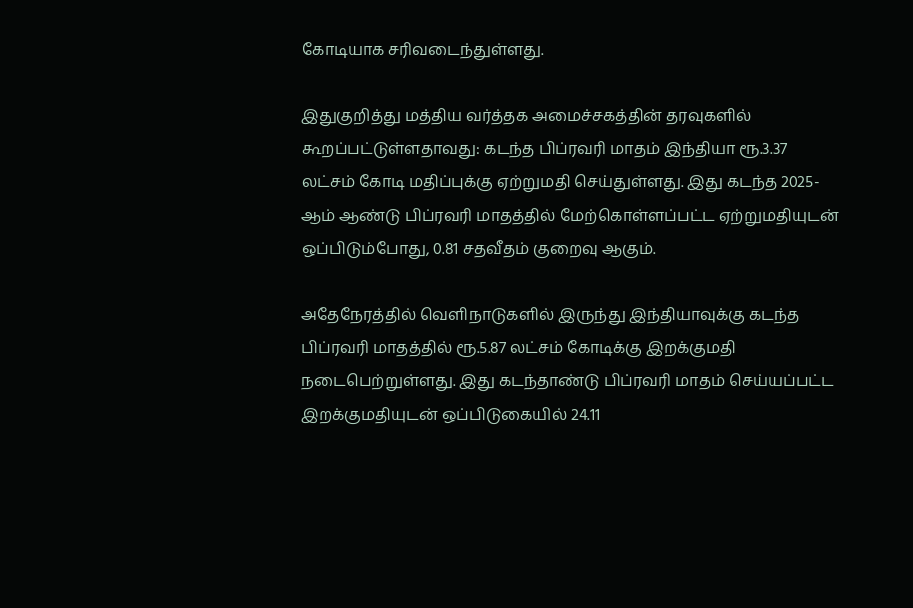கோடியாக சரிவடைந்துள்ளது.

இதுகுறித்து மத்திய வர்த்தக அமைச்சகத்தின் தரவுகளில் கூறப்பட்டுள்ளதாவது: கடந்த பிப்ரவரி மாதம் இந்தியா ரூ.3.37 லட்சம் கோடி மதிப்புக்கு ஏற்றுமதி செய்துள்ளது. இது கடந்த 2025-ஆம் ஆண்டு பிப்ரவரி மாதத்தில் மேற்கொள்ளப்பட்ட ஏற்றுமதியுடன் ஒப்பிடும்போது, 0.81 சதவீதம் குறைவு ஆகும்.

அதேநேரத்தில் வெளிநாடுகளில் இருந்து இந்தியாவுக்கு கடந்த பிப்ரவரி மாதத்தில் ரூ.5.87 லட்சம் கோடிக்கு இறக்குமதி நடைபெற்றுள்ளது. இது கடந்தாண்டு பிப்ரவரி மாதம் செய்யப்பட்ட இறக்குமதியுடன் ஒப்பிடுகையில் 24.11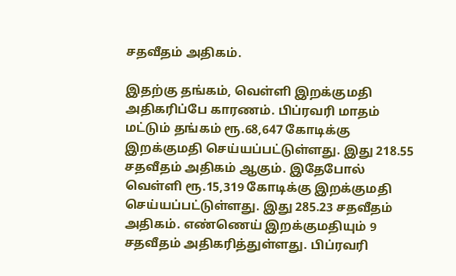சதவீதம் அதிகம்.

இதற்கு தங்கம், வெள்ளி இறக்குமதி அதிகரிப்பே காரணம். பிப்ரவரி மாதம் மட்டும் தங்கம் ரூ.68,647 கோடிக்கு இறக்குமதி செய்யப்பட்டுள்ளது. இது 218.55 சதவீதம் அதிகம் ஆகும். இதேபோல் வெள்ளி ரூ.15,319 கோடிக்கு இறக்குமதி செய்யப்பட்டுள்ளது. இது 285.23 சதவீதம் அதிகம். எண்ணெய் இறக்குமதியும் 9 சதவீதம் அதிகரித்துள்ளது. பிப்ரவரி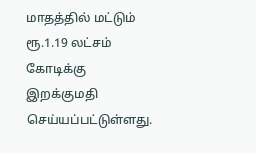மாதத்தில் மட்டும் ரூ.1.19 லட்சம் கோடிக்கு இறக்குமதி செய்யப்பட்டுள்ளது.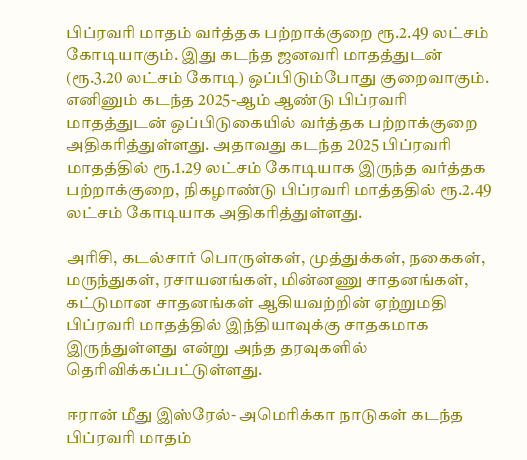பிப்ரவரி மாதம் வர்த்தக பற்றாக்குறை ரூ.2.49 லட்சம் கோடியாகும். இது கடந்த ஜனவரி மாதத்துடன் (ரூ.3.20 லட்சம் கோடி) ஒப்பிடும்போது குறைவாகும். எனினும் கடந்த 2025-ஆம் ஆண்டு பிப்ரவரி மாதத்துடன் ஒப்பிடுகையில் வர்த்தக பற்றாக்குறை அதிகரித்துள்ளது. அதாவது கடந்த 2025 பிப்ரவரி மாதத்தில் ரூ.1.29 லட்சம் கோடியாக இருந்த வர்த்தக பற்றாக்குறை, நிகழாண்டு பிப்ரவரி மாத்ததில் ரூ.2.49 லட்சம் கோடியாக அதிகரித்துள்ளது.

அரிசி, கடல்சார் பொருள்கள், முத்துக்கள், நகைகள், மருந்துகள், ரசாயனங்கள், மின்னணு சாதனங்கள், கட்டுமான சாதனங்கள் ஆகியவற்றின் ஏற்றுமதி பிப்ரவரி மாதத்தில் இந்தியாவுக்கு சாதகமாக இருந்துள்ளது என்று அந்த தரவுகளில் தெரிவிக்கப்பட்டுள்ளது.

ஈரான் மீது இஸ்ரேல்- அமெரிக்கா நாடுகள் கடந்த பிப்ரவரி மாதம்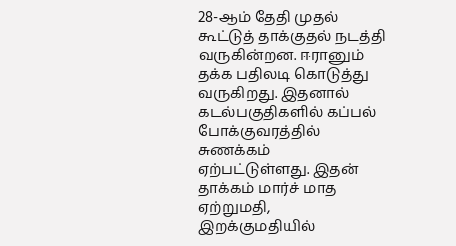28-ஆம் தேதி முதல் கூட்டுத் தாக்குதல் நடத்தி வருகின்றன. ஈரானும் தக்க பதிலடி கொடுத்து வருகிறது. இதனால் கடல்பகுதிகளில் கப்பல் போக்குவரத்தில் சுணக்கம் ஏற்பட்டுள்ளது. இதன் தாக்கம் மார்ச் மாத ஏற்றுமதி, இறக்குமதியில்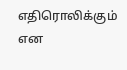எதிரொலிக்கும் என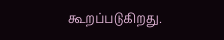கூறப்படுகிறது.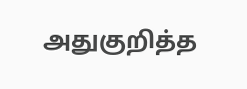அதுகுறித்த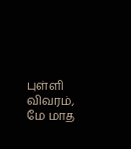புள்ளி விவரம், மே மாத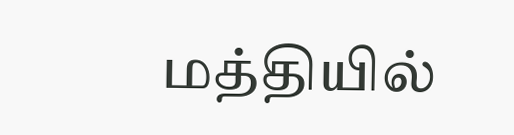மத்தியில்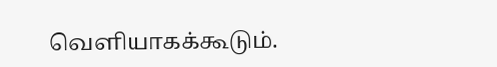வெளியாகக்கூடும்.